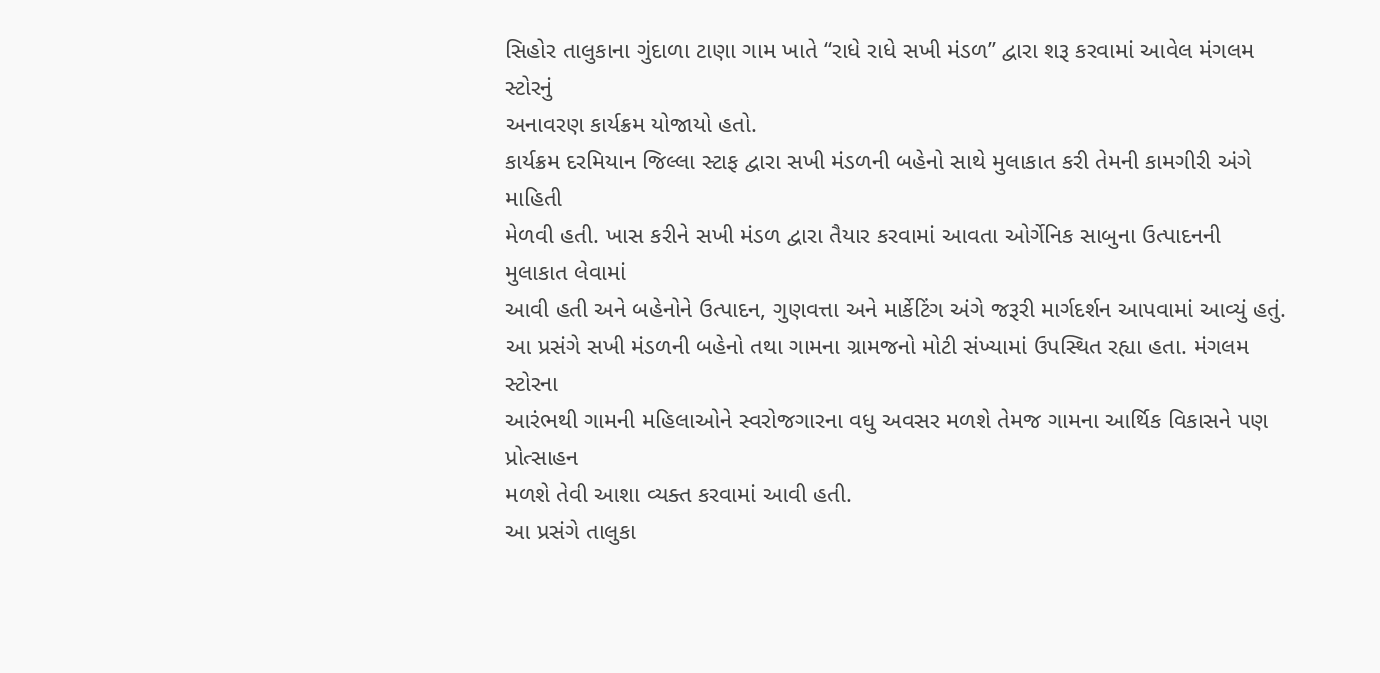સિહોર તાલુકાના ગુંદાળા ટાણા ગામ ખાતે “રાધે રાધે સખી મંડળ” દ્વારા શરૂ કરવામાં આવેલ મંગલમ સ્ટોરનું
અનાવરણ કાર્યક્રમ યોજાયો હતો.
કાર્યક્રમ દરમિયાન જિલ્લા સ્ટાફ દ્વારા સખી મંડળની બહેનો સાથે મુલાકાત કરી તેમની કામગીરી અંગે માહિતી
મેળવી હતી. ખાસ કરીને સખી મંડળ દ્વારા તૈયાર કરવામાં આવતા ઓર્ગેનિક સાબુના ઉત્પાદનની મુલાકાત લેવામાં
આવી હતી અને બહેનોને ઉત્પાદન, ગુણવત્તા અને માર્કેટિંગ અંગે જરૂરી માર્ગદર્શન આપવામાં આવ્યું હતું.
આ પ્રસંગે સખી મંડળની બહેનો તથા ગામના ગ્રામજનો મોટી સંખ્યામાં ઉપસ્થિત રહ્યા હતા. મંગલમ સ્ટોરના
આરંભથી ગામની મહિલાઓને સ્વરોજગારના વધુ અવસર મળશે તેમજ ગામના આર્થિક વિકાસને પણ પ્રોત્સાહન
મળશે તેવી આશા વ્યક્ત કરવામાં આવી હતી.
આ પ્રસંગે તાલુકા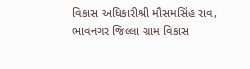વિકાસ અધિકારીશ્રી મૌસમસિંહ રાવ, ભાવનગર જિલ્લા ગ્રામ વિકાસ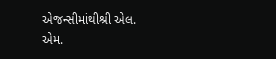એજન્સીમાંથીશ્રી એલ.
એમ.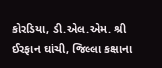કોરડિયા, ડી.એલ.એમ. શ્રી ઈરફાન ઘાંચી, જિલ્લા કક્ષાના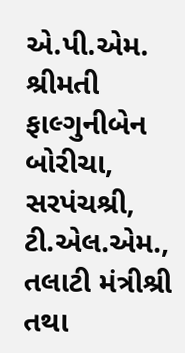એ.પી.એમ. શ્રીમતી ફાલ્ગુનીબેન બોરીચા, સરપંચશ્રી,
ટી.એલ.એમ., તલાટી મંત્રીશ્રી તથા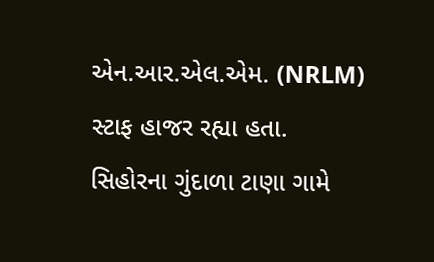એન.આર.એલ.એમ. (NRLM) સ્ટાફ હાજર રહ્યા હતા.
સિહોરના ગુંદાળા ટાણા ગામે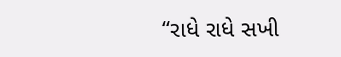“રાધે રાધે સખી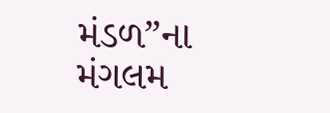મંડળ”ના મંગલમ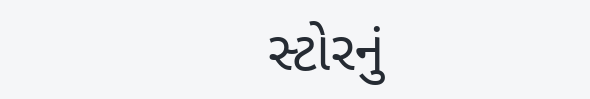સ્ટોરનું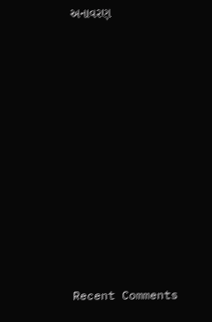અનાવરણ














Recent Comments